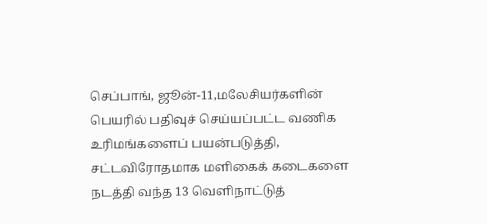செப்பாங், ஜூன்-11,மலேசியர்களின் பெயரில் பதிவுச் செய்யப்பட்ட வணிக உரிமங்களைப் பயன்படுத்தி, சட்டவிரோதமாக மளிகைக் கடைகளை நடத்தி வந்த 13 வெளிநாட்டுத்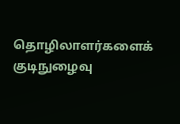தொழிலாளர்களைக் குடிநுழைவு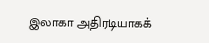இலாகா அதிரடியாகக்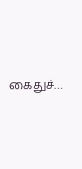கைதுச்…